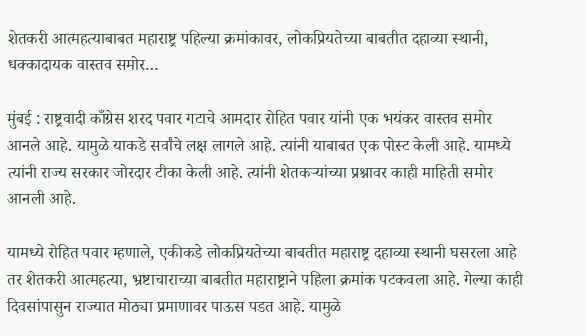शेतकरी आत्महत्याबाबत महाराष्ट्र पहिल्या क्रमांकावर, लोकप्रियतेच्या बाबतीत दहाव्या स्थानी, धक्कादायक वास्तव समोर…

मुंबई : राष्ट्रवादी काँग्रेस शरद पवार गटाचे आमदार रोहित पवार यांनी एक भयंकर वास्तव समोर आनले आहे. यामुळे याकडे सर्वांचे लक्ष लागले आहे. त्यांनी याबाबत एक पोस्ट केली आहे. यामध्ये त्यांनी राज्य सरकार जोरदार टीका केली आहे. त्यांनी शेतकऱ्यांच्या प्रश्नावर काही माहिती समोर आनली आहे.

यामध्ये रोहित पवार म्हणाले, एकीकडे लोकप्रियतेच्या बाबतीत महाराष्ट्र दहाव्या स्थानी घसरला आहे तर शेतकरी आत्महत्या, भ्रष्टाचाराच्या बाबतीत महाराष्ट्राने पहिला क्रमांक पटकवला आहे. गेल्या काही दिवसांपासुन राज्यात मोठ्या प्रमाणावर पाऊस पडत आहे. यामुळे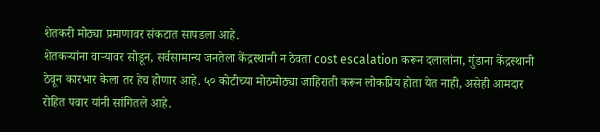शेतकरी मोठ्या प्रमाणावर संकटात सापडला आहे.
शेतकऱ्यांना वाऱ्यावर सोडून, सर्वसामान्य जनतेला केंद्रस्थानी न ठेवता cost escalation करून दलालांना, गुंडाना केंद्रस्थानी ठेवून कारभार केला तर हेच होणार आहे. ५० कोटीच्या मोठमोठ्या जाहिराती करून लोकप्रिय होता येत नाही, असेही आमदार रोहित पवार यांनी सांगितले आहे.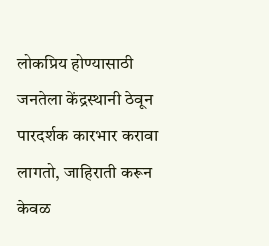लोकप्रिय होण्यासाठी जनतेला केंद्रस्थानी ठेवून पारदर्शक कारभार करावा लागतो, जाहिराती करून केवळ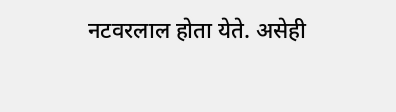नटवरलाल होता येते. असेही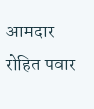आमदार रोहित पवार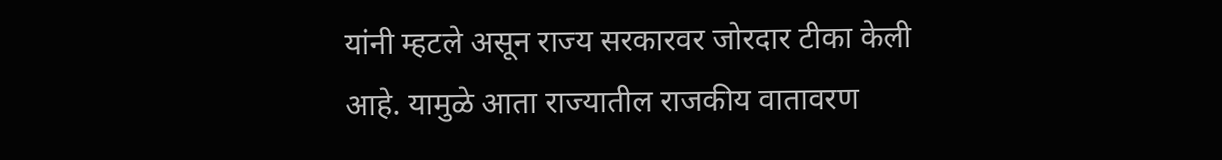यांनी म्हटले असून राज्य सरकारवर जोरदार टीका केली आहे. यामुळे आता राज्यातील राजकीय वातावरण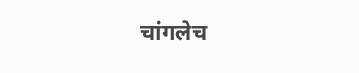चांगलेच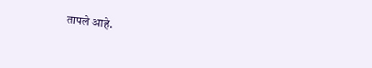तापले आहे.